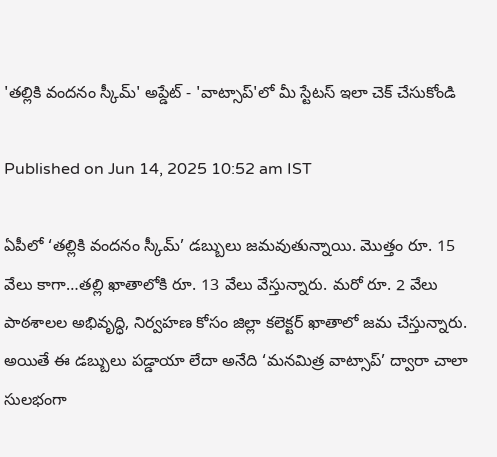'తల్లికి వందనం స్కీమ్' అప్డేట్ - 'వాట్సాప్'లో మీ స్టేటస్ ఇలా చెక్ చేసుకోండి

Published on Jun 14, 2025 10:52 am IST

ఏపీలో ‘తల్లికి వందనం స్కీమ్’ డబ్బులు జమవుతున్నాయి. మొత్తం రూ. 15 వేలు కాగా…తల్లి ఖాతాలోకి రూ. 13 వేలు వేస్తున్నారు. మరో రూ. 2 వేలు పాఠశాలల అభివృద్ధి, నిర్వహణ కోసం జిల్లా కలెక్టర్ ఖాతాలో జమ చేస్తున్నారు. అయితే ఈ డబ్బులు పడ్డాయా లేదా అనేది ‘మనమిత్ర వాట్సాప్’ ద్వారా చాలా సులభంగా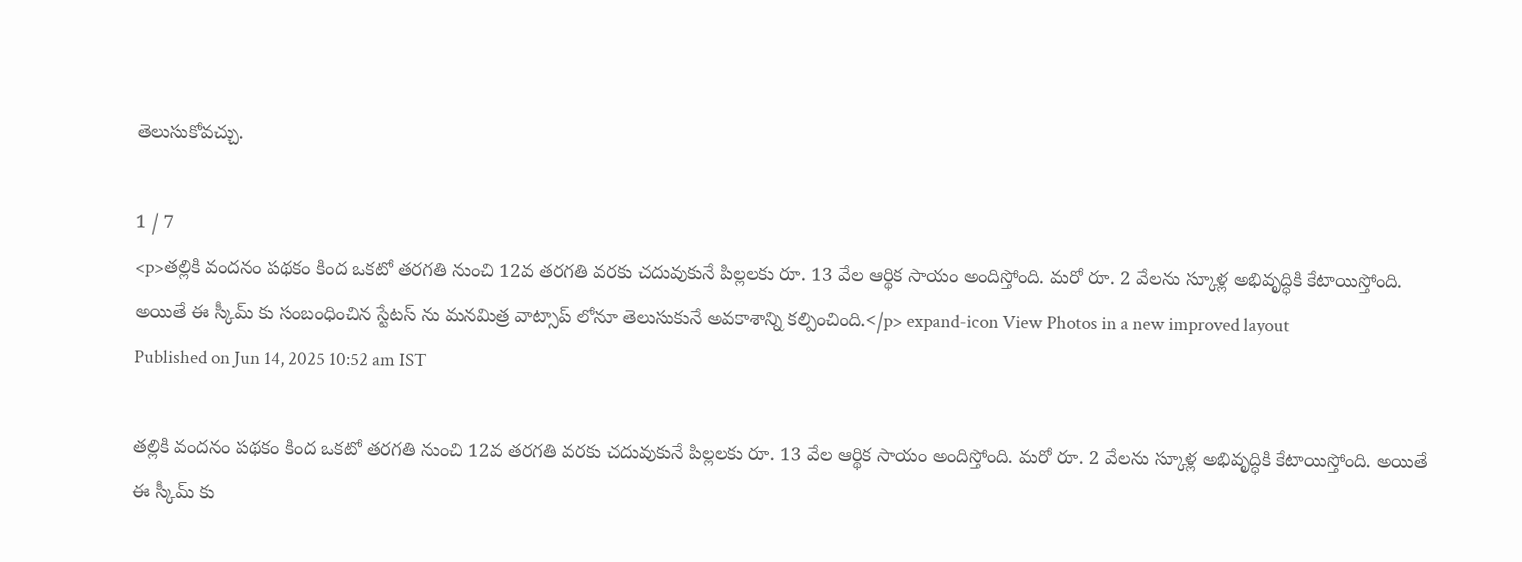తెలుసుకోవచ్చు.

1 / 7
<p>తల్లికి వందనం పథకం కింద ఒకటో తరగతి నుంచి 12వ తరగతి వరకు చదువుకునే పిల్లలకు రూ. 13 వేల ఆర్థిక సాయం అందిస్తోంది. మరో రూ. 2 వేలను స్కూళ్ల అభివృద్ధికి కేటాయిస్తోంది. అయితే ఈ స్కీమ్ కు సంబంధించిన స్టేటస్ ను మనమిత్ర వాట్సాప్ లోనూ తెలుసుకునే అవకాశాన్ని కల్పించింది.</p> expand-icon View Photos in a new improved layout
Published on Jun 14, 2025 10:52 am IST

తల్లికి వందనం పథకం కింద ఒకటో తరగతి నుంచి 12వ తరగతి వరకు చదువుకునే పిల్లలకు రూ. 13 వేల ఆర్థిక సాయం అందిస్తోంది. మరో రూ. 2 వేలను స్కూళ్ల అభివృద్ధికి కేటాయిస్తోంది. అయితే ఈ స్కీమ్ కు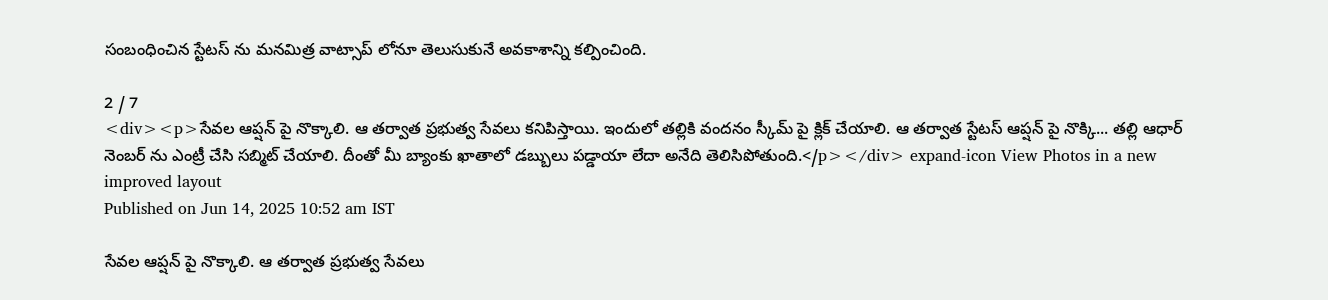సంబంధించిన స్టేటస్ ను మనమిత్ర వాట్సాప్ లోనూ తెలుసుకునే అవకాశాన్ని కల్పించింది.

2 / 7
<div><p>సేవల ఆప్షన్ పై నొక్కాలి. ఆ తర్వాత ప్రభుత్వ సేవలు కనిపిస్తాయి. ఇందులో తల్లికి వందనం స్కీమ్ పై క్లిక్ చేయాలి. ఆ తర్వాత స్టేటస్ ఆప్షన్ పై నొక్కి... తల్లి ఆధార్ నెంబర్ ను ఎంట్రీ చేసి సబ్మిట్ చేయాలి. దీంతో మీ బ్యాంకు ఖాతాలో డబ్బులు పడ్డాయా లేదా అనేది తెలిసిపోతుంది.</p></div> expand-icon View Photos in a new improved layout
Published on Jun 14, 2025 10:52 am IST

సేవల ఆప్షన్ పై నొక్కాలి. ఆ తర్వాత ప్రభుత్వ సేవలు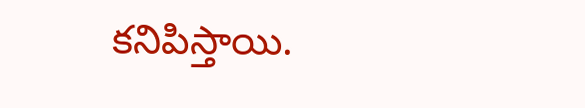కనిపిస్తాయి.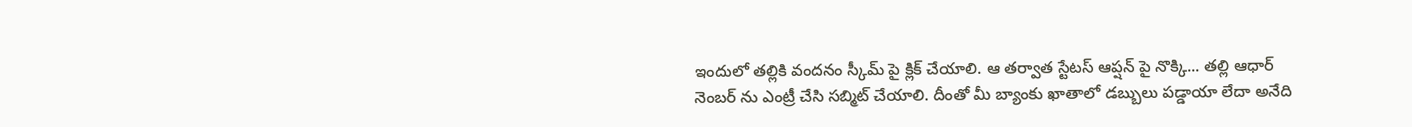ఇందులో తల్లికి వందనం స్కీమ్ పై క్లిక్ చేయాలి. ఆ తర్వాత స్టేటస్ ఆప్షన్ పై నొక్కి... తల్లి ఆధార్ నెంబర్ ను ఎంట్రీ చేసి సబ్మిట్ చేయాలి. దీంతో మీ బ్యాంకు ఖాతాలో డబ్బులు పడ్డాయా లేదా అనేది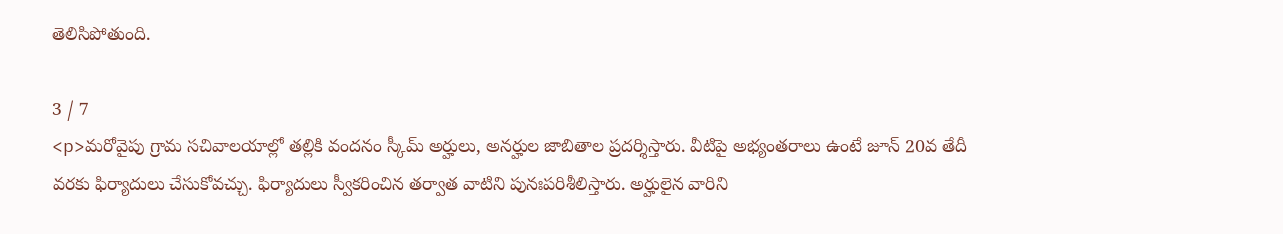తెలిసిపోతుంది.

3 / 7
<p>మరోవైపు గ్రామ సచివాలయాల్లో తల్లికి వందనం స్కీమ్ అర్హులు, అనర్హుల జాబితాల ప్రదర్శిస్తారు. వీటిపై అభ్యంతరాలు ఉంటే జూన్ 20వ తేదీ వరకు ఫిర్యాదులు చేసుకోవచ్చు. ఫిర్యాదులు స్వీకరించిన తర్వాత వాటిని పునఃపరిశీలిస్తారు. అర్హులైన వారిని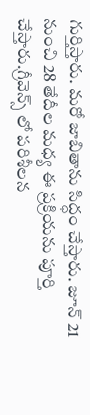గుర్తిస్తారు. మరో జాబితాను సిద్ధం చేస్తారు. జూన్ 21 నుంచి 28 తేదీల మధ్య ఈ ప్రక్రియను పూర్తి చేస్తారు.గ్రీవెన్స్ లో పరిశీలన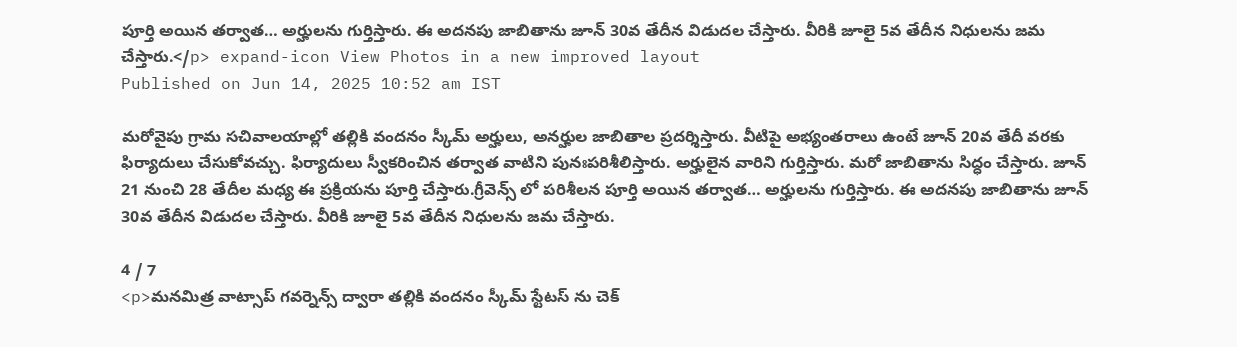పూర్తి అయిన తర్వాత… అర్హులను గుర్తిస్తారు. ఈ అదనపు జాబితాను జూన్ 30వ తేదీన విడుదల చేస్తారు. వీరికి జూలై 5వ తేదీన నిధులను జమ చేస్తారు.</p> expand-icon View Photos in a new improved layout
Published on Jun 14, 2025 10:52 am IST

మరోవైపు గ్రామ సచివాలయాల్లో తల్లికి వందనం స్కీమ్ అర్హులు, అనర్హుల జాబితాల ప్రదర్శిస్తారు. వీటిపై అభ్యంతరాలు ఉంటే జూన్ 20వ తేదీ వరకు ఫిర్యాదులు చేసుకోవచ్చు. ఫిర్యాదులు స్వీకరించిన తర్వాత వాటిని పునఃపరిశీలిస్తారు. అర్హులైన వారిని గుర్తిస్తారు. మరో జాబితాను సిద్ధం చేస్తారు. జూన్ 21 నుంచి 28 తేదీల మధ్య ఈ ప్రక్రియను పూర్తి చేస్తారు.గ్రీవెన్స్ లో పరిశీలన పూర్తి అయిన తర్వాత… అర్హులను గుర్తిస్తారు. ఈ అదనపు జాబితాను జూన్ 30వ తేదీన విడుదల చేస్తారు. వీరికి జూలై 5వ తేదీన నిధులను జమ చేస్తారు.

4 / 7
<p>మనమిత్ర వాట్సాప్ గవర్నెన్స్ ద్వారా తల్లికి వందనం స్కీమ్ స్టేటస్ ను చెక్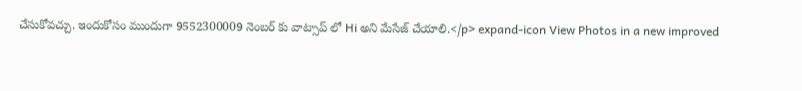చేసుకోవచ్చు. ఇందుకోసం ముందుగా 9552300009 నెంబర్ కు వాట్సాప్ లో Hi అని మేసేజ్ చేయాలి.</p> expand-icon View Photos in a new improved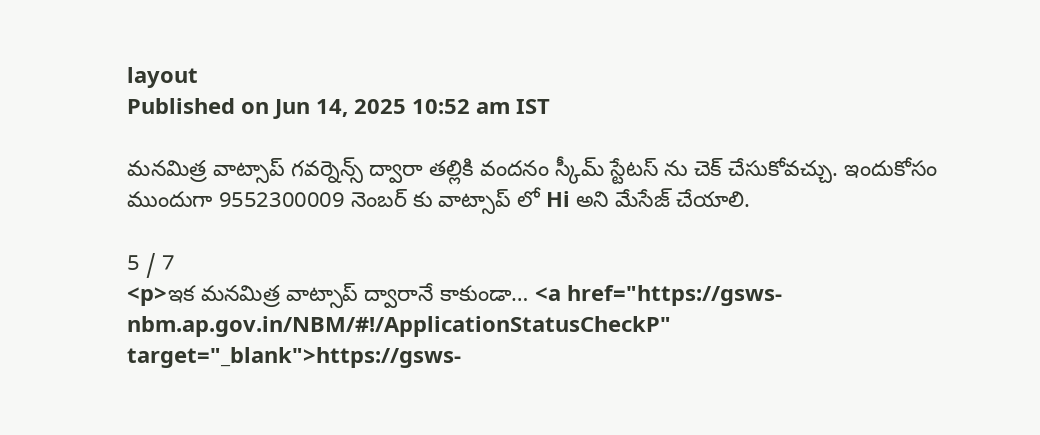layout
Published on Jun 14, 2025 10:52 am IST

మనమిత్ర వాట్సాప్ గవర్నెన్స్ ద్వారా తల్లికి వందనం స్కీమ్ స్టేటస్ ను చెక్ చేసుకోవచ్చు. ఇందుకోసం ముందుగా 9552300009 నెంబర్ కు వాట్సాప్ లో Hi అని మేసేజ్ చేయాలి.

5 / 7
<p>ఇక మనమిత్ర వాట్సాప్ ద్వారానే కాకుండా… <a href="https://gsws-nbm.ap.gov.in/NBM/#!/ApplicationStatusCheckP" target="_blank">https://gsws-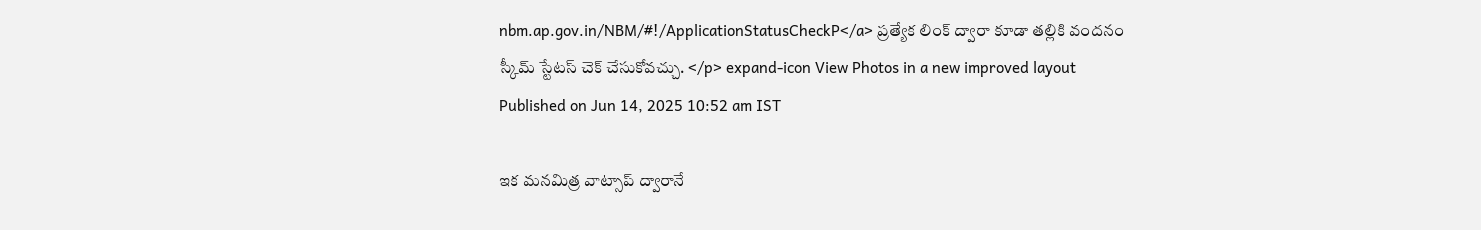nbm.ap.gov.in/NBM/#!/ApplicationStatusCheckP</a> ప్రత్యేక లింక్ ద్వారా కూడా తల్లికి వందనం స్కీమ్ స్టేటస్ చెక్ చేసుకోవచ్చు. </p> expand-icon View Photos in a new improved layout
Published on Jun 14, 2025 10:52 am IST

ఇక మనమిత్ర వాట్సాప్ ద్వారానే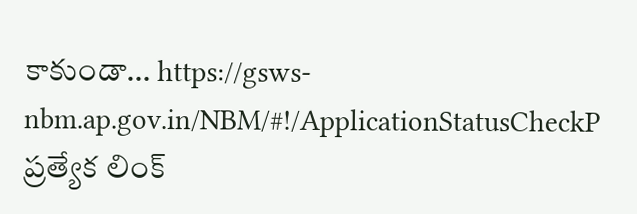కాకుండా… https://gsws-nbm.ap.gov.in/NBM/#!/ApplicationStatusCheckP ప్రత్యేక లింక్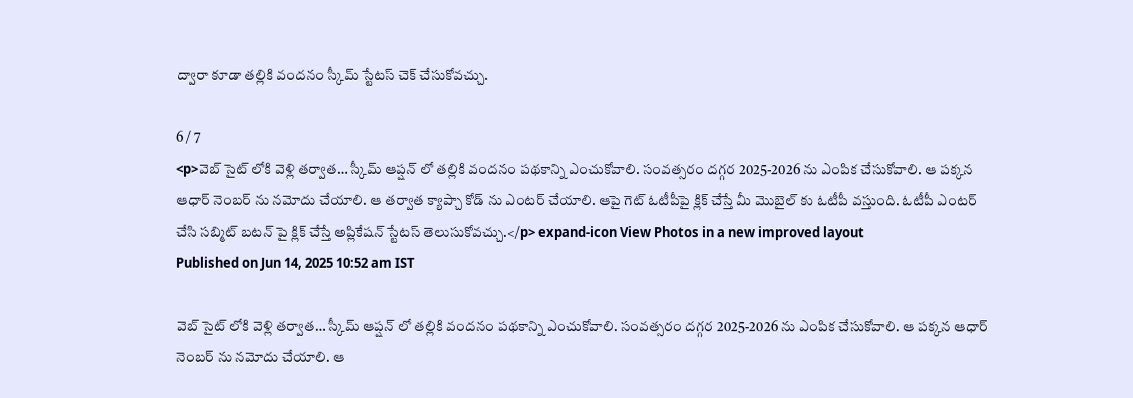ద్వారా కూడా తల్లికి వందనం స్కీమ్ స్టేటస్ చెక్ చేసుకోవచ్చు.

6 / 7
<p>వెబ్ సైట్ లోకి వెళ్లి తర్వాత… స్కీమ్ ఆప్షన్ లో తల్లికి వందనం పథకాన్ని ఎంచుకోవాలి. సంవత్సరం దగ్గర 2025-2026 ను ఎంపిక చేసుకోవాలి. ఆ పక్కన ఆధార్ నెంబర్ ను నమోదు చేయాలి. ఆ తర్వాత క్యాప్చా కోడ్ ను ఎంటర్ చేయాలి. ఆపై గెట్ ఓటీపీపై క్లిక్ చేస్తే మీ మొబైల్ కు ఓటీపీ వస్తుంది. ఓటీపీ ఎంటర్ చేసి సబ్మిట్ బటన్ పై క్లిక్ చేస్తే అప్లికేషన్ స్టేటస్ తెలుసుకోవచ్చు.</p> expand-icon View Photos in a new improved layout
Published on Jun 14, 2025 10:52 am IST

వెబ్ సైట్ లోకి వెళ్లి తర్వాత… స్కీమ్ ఆప్షన్ లో తల్లికి వందనం పథకాన్ని ఎంచుకోవాలి. సంవత్సరం దగ్గర 2025-2026 ను ఎంపిక చేసుకోవాలి. ఆ పక్కన ఆధార్ నెంబర్ ను నమోదు చేయాలి. ఆ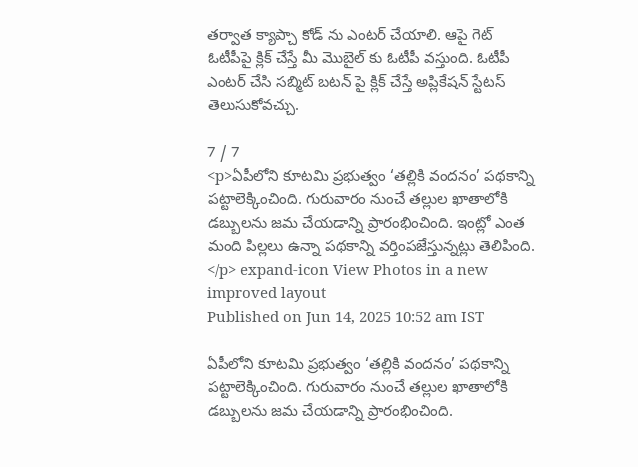తర్వాత క్యాప్చా కోడ్ ను ఎంటర్ చేయాలి. ఆపై గెట్ ఓటీపీపై క్లిక్ చేస్తే మీ మొబైల్ కు ఓటీపీ వస్తుంది. ఓటీపీ ఎంటర్ చేసి సబ్మిట్ బటన్ పై క్లిక్ చేస్తే అప్లికేషన్ స్టేటస్ తెలుసుకోవచ్చు.

7 / 7
<p>ఏపీలోని కూటమి ప్రభుత్వం ‘తల్లికి వందనం’ పథకాన్ని పట్టాలెక్కించింది. గురువారం నుంచే తల్లుల ఖాతాలోకి డబ్బులను జమ చేయడాన్ని ప్రారంభించింది. ఇంట్లో ఎంత మంది పిల్లలు ఉన్నా పథకాన్ని వర్తింపజేస్తున్నట్లు తెలిపింది. </p> expand-icon View Photos in a new improved layout
Published on Jun 14, 2025 10:52 am IST

ఏపీలోని కూటమి ప్రభుత్వం ‘తల్లికి వందనం’ పథకాన్ని పట్టాలెక్కించింది. గురువారం నుంచే తల్లుల ఖాతాలోకి డబ్బులను జమ చేయడాన్ని ప్రారంభించింది.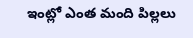ఇంట్లో ఎంత మంది పిల్లలు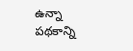ఉన్నా పథకాన్ని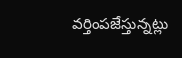వర్తింపజేస్తున్నట్లు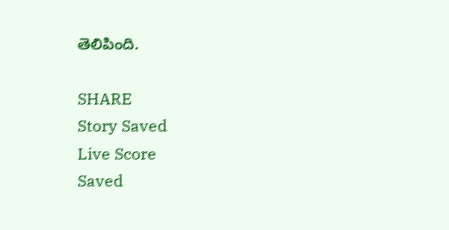తెలిపింది.

SHARE
Story Saved
Live Score
Saved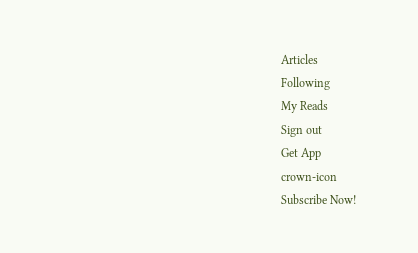Articles
Following
My Reads
Sign out
Get App
crown-icon
Subscribe Now!